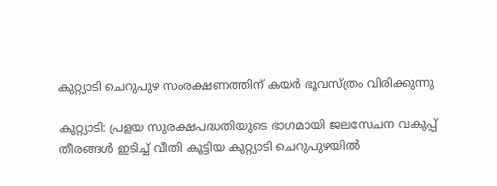കുറ്റ്യാടി ചെറുപുഴ സംരക്ഷണത്തിന് കയർ ഭൂവസ്ത്രം വിരിക്കുന്നു

കുറ്റ്യാടി: പ്രളയ സുരക്ഷപദ്ധതിയുടെ ഭാഗമായി ജലസേചന വകുപ്പ് തീരങ്ങൾ ഇടിച്ച് വീതി കൂട്ടിയ കുറ്റ്യാടി ചെറുപുഴയിൽ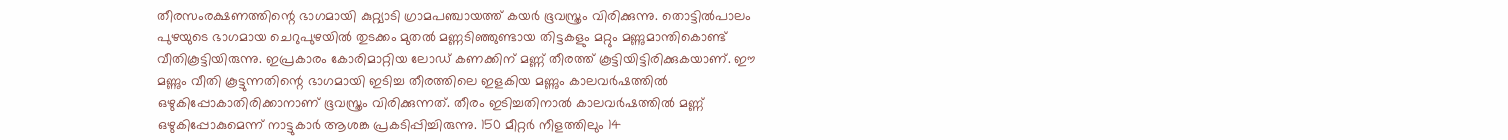തീരസംരക്ഷണത്തിന്റെ ഭാഗമായി കുറ്റ്യാടി ഗ്രാമപഞ്ചായത്ത് കയർ ഭൂവസ്ത്രം വിരിക്കുന്നു. തൊട്ടിൽപാലം പുഴയുടെ ഭാഗമായ ചെറുപുഴയിൽ തുടക്കം മുതൽ മണ്ണടിഞ്ഞുണ്ടായ തിട്ടകളും മറ്റും മണ്ണുമാന്തികൊണ്ട് വീതികൂട്ടിയിരുന്നു. ഇപ്രകാരം കോരിമാറ്റിയ ലോഡ് കണക്കിന് മണ്ണ് തീരത്ത് കൂട്ടിയിട്ടിരിക്കുകയാണ്. ഈ മണ്ണും വീതി കൂട്ടുന്നതിന്റെ ഭാഗമായി ഇടിച്ച തീരത്തിലെ ഇളകിയ മണ്ണും കാലവർഷത്തിൽ ഒഴുകിപ്പോകാതിരിക്കാനാണ് ഭൂവസ്ത്രം വിരിക്കുന്നത്. തീരം ഇടിച്ചതിനാൽ കാലവർഷത്തിൽ മണ്ണ് ഒഴുകിപ്പോകുമെന്ന് നാട്ടുകാർ ആശങ്ക പ്രകടിപ്പിച്ചിരുന്നു. 150 മീറ്റർ നീളത്തിലും 14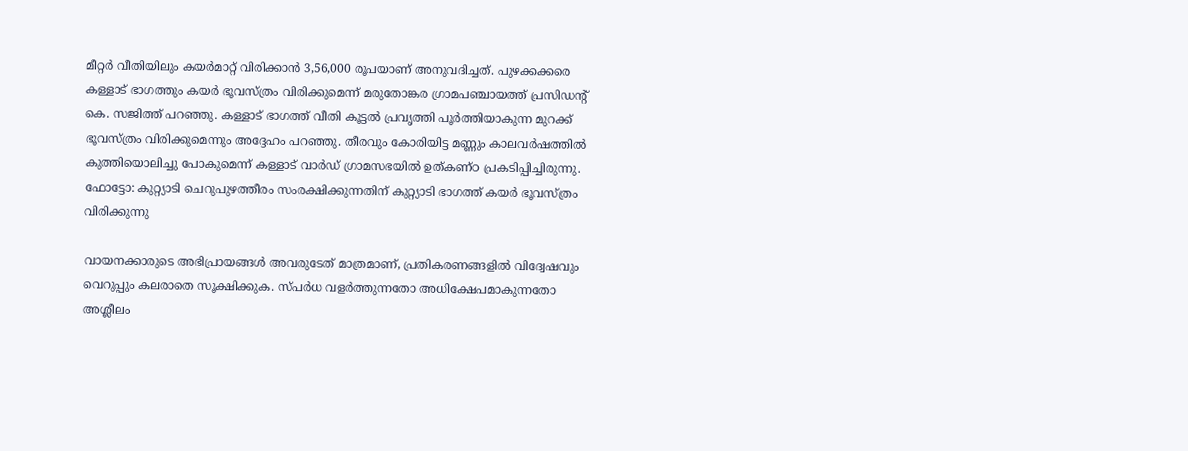മീറ്റർ വീതിയിലും കയർമാറ്റ് വിരിക്കാൻ 3,56,000 രൂപയാണ് അനുവദിച്ചത്. പുഴക്കക്കരെ കള്ളാട് ഭാഗത്തും കയർ ഭൂവസ്ത്രം വിരിക്കുമെന്ന് മരുതോങ്കര ഗ്രാമപഞ്ചായത്ത് പ്രസിഡന്റ് കെ. സജിത്ത് പറഞ്ഞു. കള്ളാട് ഭാഗത്ത് വീതി കൂട്ടൽ പ്രവൃത്തി പൂർത്തിയാകുന്ന മുറക്ക് ഭൂവസ്ത്രം വിരിക്കുമെന്നും അദ്ദേഹം പറഞ്ഞു. തീരവും കോരിയിട്ട മണ്ണും കാലവർഷത്തിൽ കുത്തിയൊലിച്ചു പോകുമെന്ന് കള്ളാട് വാർഡ് ഗ്രാമസഭയിൽ ഉത്കണ്ഠ പ്രകടിപ്പിച്ചിരുന്നു. ഫോട്ടോ: കുറ്റ്യാടി ചെറുപുഴത്തീരം സംരക്ഷിക്കുന്നതിന് കുറ്റ്യാടി ഭാഗത്ത് കയർ ഭൂവസ്ത്രം വിരിക്കുന്നു

വായനക്കാരുടെ അഭിപ്രായങ്ങള്‍ അവരുടേത് മാത്രമാണ്, പ്രതികരണങ്ങളിൽ വിദ്വേഷവും വെറുപ്പും കലരാതെ സൂക്ഷിക്കുക. സ്പർധ വളർത്തുന്നതോ അധിക്ഷേപമാകുന്നതോ അശ്ലീലം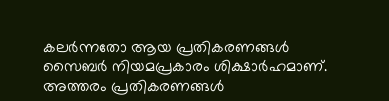കലർന്നതോ ആയ പ്രതികരണങ്ങൾ സൈബർ നിയമപ്രകാരം ശിക്ഷാർഹമാണ്. അത്തരം പ്രതികരണങ്ങൾ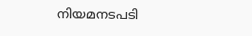നിയമനടപടി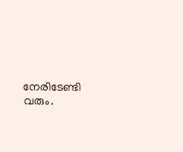നേരിടേണ്ടി വരും.